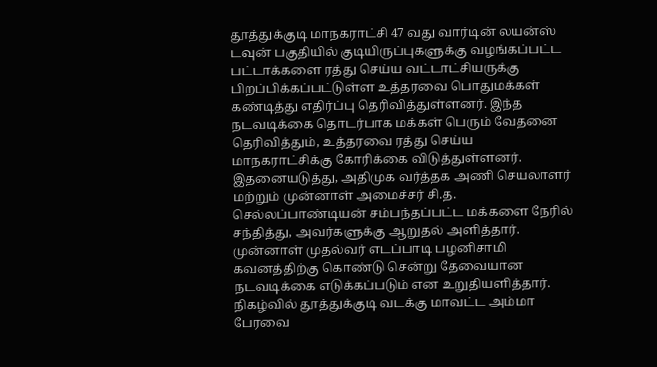தூத்துக்குடி மாநகராட்சி 47 வது வார்டின் லயன்ஸ் டவுன் பகுதியில் குடியிருப்புகளுக்கு வழங்கப்பட்ட பட்டாக்களை ரத்து செய்ய வட்டாட்சியருக்கு பிறப்பிக்கப்பட்டுள்ள உத்தரவை பொதுமக்கள் கண்டித்து எதிர்ப்பு தெரிவித்துள்ளனர். இந்த நடவடிக்கை தொடர்பாக மக்கள் பெரும் வேதனை தெரிவித்தும், உத்தரவை ரத்து செய்ய மாநகராட்சிக்கு கோரிக்கை விடுத்துள்ளனர்.
இதனையடுத்து, அதிமுக வர்த்தக அணி செயலாளர் மற்றும் முன்னாள் அமைச்சர் சி.த. செல்லப்பாண்டியன் சம்பந்தப்பட்ட மக்களை நேரில் சந்தித்து, அவர்களுக்கு ஆறுதல் அளித்தார். முன்னாள் முதல்வர் எடப்பாடி பழனிசாமி கவனத்திற்கு கொண்டு சென்று தேவையான நடவடிக்கை எடுக்கப்படும் என உறுதியளித்தார்.
நிகழ்வில் தூத்துக்குடி வடக்கு மாவட்ட அம்மா பேரவை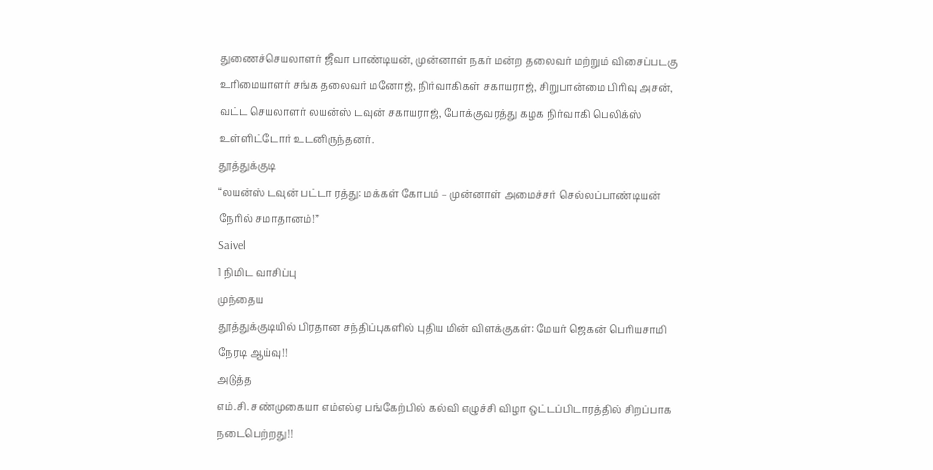துணைச்செயலாளர் ஜீவா பாண்டியன், முன்னாள் நகர் மன்ற தலைவர் மற்றும் விசைப்படகு உரிமையாளர் சங்க தலைவர் மனோஜ், நிர்வாகிகள் சகாயராஜ், சிறுபான்மை பிரிவு அசன், வட்ட செயலாளர் லயன்ஸ் டவுன் சகாயராஜ், போக்குவரத்து கழக நிர்வாகி பெலிக்ஸ் உள்ளிட்டோர் உடனிருந்தனர்.
தூத்துக்குடி
“லயன்ஸ் டவுன் பட்டா ரத்து: மக்கள் கோபம் – முன்னாள் அமைச்சர் செல்லப்பாண்டியன் நேரில் சமாதானம்!”
Saivel
1 நிமிட வாசிப்பு
முந்தைய
தூத்துக்குடியில் பிரதான சந்திப்புகளில் புதிய மின் விளக்குகள்: மேயர் ஜெகன் பெரியசாமி நேரடி ஆய்வு!!
அடுத்த
எம்.சி. சண்முகையா எம்எல்ஏ பங்கேற்பில் கல்வி எழுச்சி விழா ஒட்டப்பிடாரத்தில் சிறப்பாக நடைபெற்றது!!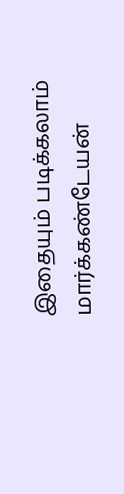இதையும் படிக்கலாம்
மார்க்கண்டேயன்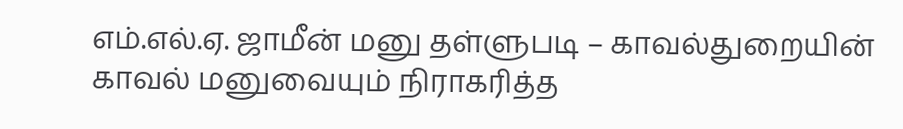எம்.எல்.ஏ. ஜாமீன் மனு தள்ளுபடி – காவல்துறையின் காவல் மனுவையும் நிராகரித்த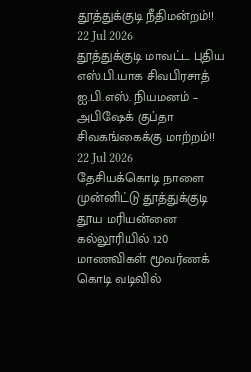தூத்துக்குடி நீதிமன்றம்!!
22 Jul 2026
தூத்துக்குடி மாவட்ட புதிய எஸ்.பி.யாக சிவபிரசாத் ஐ.பி.எஸ். நியமனம் – அபிஷேக் குப்தா சிவகங்கைக்கு மாற்றம்!!
22 Jul 2026
தேசியக்கொடி நாளை முன்னிட்டு தூத்துக்குடி தூய மரியன்னை கல்லூரியில் 120 மாணவிகள் மூவர்ணக் கொடி வடிவில்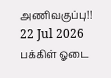அணிவகுப்பு!!
22 Jul 2026
பக்கிள் ஓடை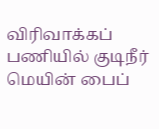விரிவாக்கப் பணியில் குடிநீர் மெயின் பைப்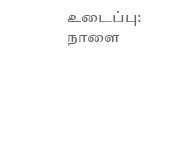உடைப்பு: நாளை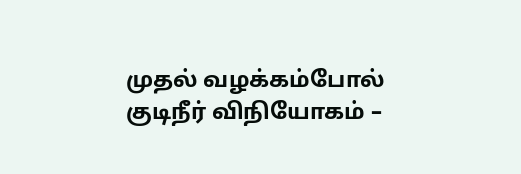முதல் வழக்கம்போல் குடிநீர் விநியோகம் –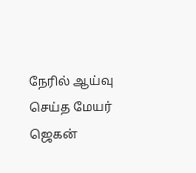நேரில் ஆய்வு செய்த மேயர் ஜெகன்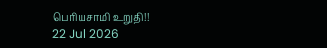பெரியசாமி உறுதி!!
22 Jul 2026